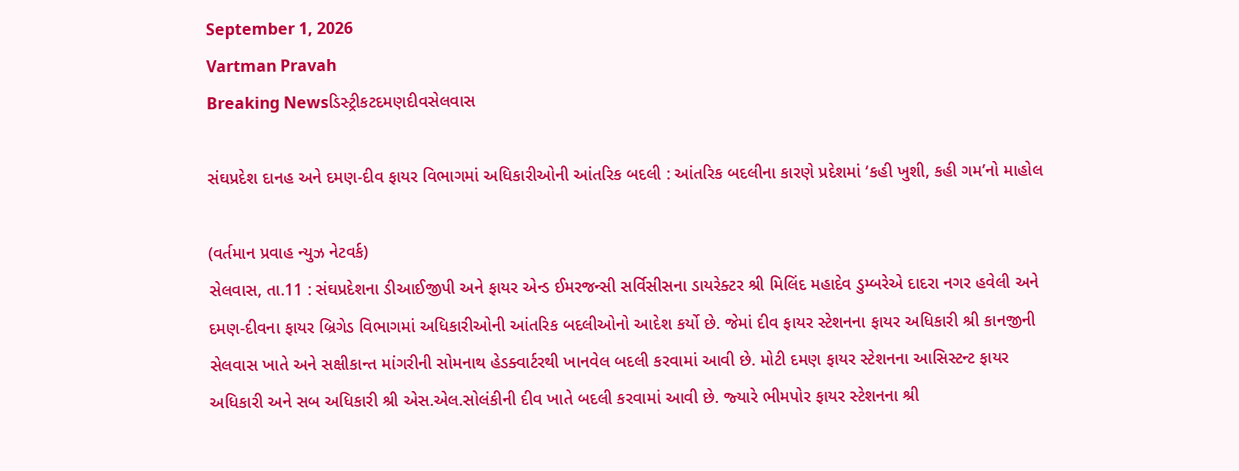September 1, 2026
Vartman Pravah
Breaking Newsડિસ્ટ્રીકટદમણદીવસેલવાસ

સંઘપ્રદેશ દાનહ અને દમણ-દીવ ફાયર વિભાગમાં અધિકારીઓની આંતરિક બદલી : આંતરિક બદલીના કારણે પ્રદેશમાં ‘કહી ખુશી, કહી ગમ’નો માહોલ

(વર્તમાન પ્રવાહ ન્‍યુઝ નેટવર્ક)
સેલવાસ, તા.11 : સંઘપ્રદેશના ડીઆઈજીપી અને ફાયર એન્‍ડ ઈમરજન્‍સી સર્વિસીસના ડાયરેક્‍ટર શ્રી મિલિંદ મહાદેવ ડુમ્‍બરેએ દાદરા નગર હવેલી અને દમણ-દીવના ફાયર બ્રિગેડ વિભાગમાં અધિકારીઓની આંતરિક બદલીઓનો આદેશ કર્યો છે. જેમાં દીવ ફાયર સ્‍ટેશનના ફાયર અધિકારી શ્રી કાનજીની સેલવાસ ખાતે અને સક્ષીકાન્‍ત માંગરીની સોમનાથ હેડક્‍વાર્ટરથી ખાનવેલ બદલી કરવામાં આવી છે. મોટી દમણ ફાયર સ્‍ટેશનના આસિસ્‍ટન્‍ટ ફાયર અધિકારી અને સબ અધિકારી શ્રી એસ.એલ.સોલંકીની દીવ ખાતે બદલી કરવામાં આવી છે. જ્‍યારે ભીમપોર ફાયર સ્‍ટેશનના શ્રી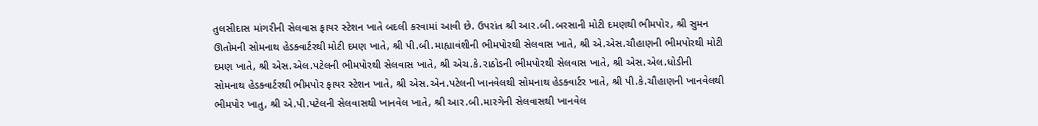તુલસીદાસ માંગરીની સેલવાસ ફાયર સ્‍ટેશન ખાતે બદલી કરવામાં આવી છે. ઉપરાંત શ્રી આર.બી.બરસાની મોટી દમણથી ભીમપોર, શ્રી સુમન ઊતોમની સોમનાથ હેડક્‍વાર્ટરથી મોટી દમણ ખાતે, શ્રી પી.બી.માહ્યાવંશીની ભીમપોરથી સેલવાસ ખાતે, શ્રી એ.એસ.ચૌહાણની ભીમપોરથી મોટી દમણ ખાતે, શ્રી એસ.એલ.પટેલની ભીમપોરથી સેલવાસ ખાતે, શ્રી એચ.કે.રાઠોડની ભીમપોરથી સેલવાસ ખાતે, શ્રી એસ.એલ.ધોડીની સોમનાથ હેડક્‍વાર્ટરથી ભીમપોર ફાયર સ્‍ટેશન ખાતે, શ્રી એસ.એન.પટેલની ખાનવેલથી સોમનાથ હેડક્‍વાર્ટર ખાતે, શ્રી પી.કે.ચૌહાણની ખાનવેલથી ભીમપોર ખાતુ, શ્રી એ.પી.પટેલની સેલવાસથી ખાનવેલ ખાતે, શ્રી આર.બી.મારગેની સેલવાસથી ખાનવેલ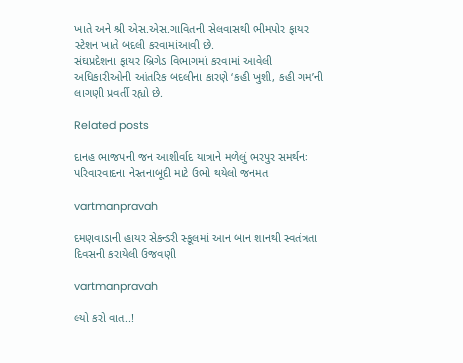ખાતે અને શ્રી એસ.એસ.ગાવિતની સેલવાસથી ભીમપોર ફાયર સ્‍ટેશન ખાતે બદલી કરવામાંઆવી છે.
સંઘપ્રદેશના ફાયર બ્રિગેડ વિભાગમાં કરવામાં આવેલી અધિકારીઓની આંતરિક બદલીના કારણે ‘કહી ખુશી, કહી ગમ’ની લાગણી પ્રવર્તી રહ્યો છે.

Related posts

દાનહ ભાજપની જન આશીર્વાદ યાત્રાને મળેલું ભરપુર સમર્થનઃ પરિવારવાદના નેસ્‍તનાબૂદી માટે ઉભો થયેલો જનમત

vartmanpravah

દમણવાડાની હાયર સેકન્‍ડરી સ્‍કૂલમાં આન બાન શાનથી સ્‍વતંત્રતા દિવસની કરાયેલી ઉજવણી

vartmanpravah

લ્‍યો કરો વાત..!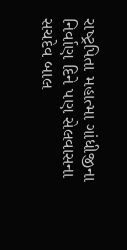રાષ્‍ટ્રપિતા મહાત્‍મા ગાંધીજીના નિર્વાણ દિને પણ સેલવાસના સચદેવ બાલ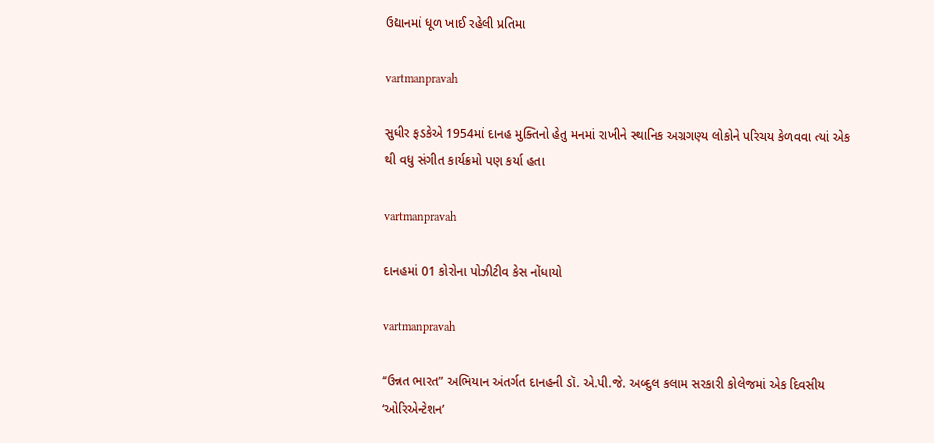ઉદ્યાનમાં ધૂળ ખાઈ રહેલી પ્રતિમા

vartmanpravah

સુધીર ફડકેએ 1954માં દાનહ મુક્‍તિનો હેતુ મનમાં રાખીને સ્‍થાનિક અગ્રગણ્‍ય લોકોને પરિચય કેળવવા ત્‍યાં એક થી વધુ સંગીત કાર્યક્રમો પણ કર્યા હતા

vartmanpravah

દાનહમાં 01 કોરોના પોઝીટીવ કેસ નોંધાયો

vartmanpravah

‘‘ઉન્નત ભારત” અભિયાન અંતર્ગત દાનહની ડૉ. એ.પી.જે. અબ્‍દુલ કલામ સરકારી કોલેજમાં એક દિવસીય ‘ઓરિએન્‍ટેશન’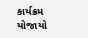કાર્યક્રમ યોજાયો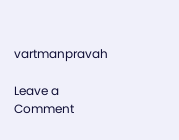vartmanpravah

Leave a Comment